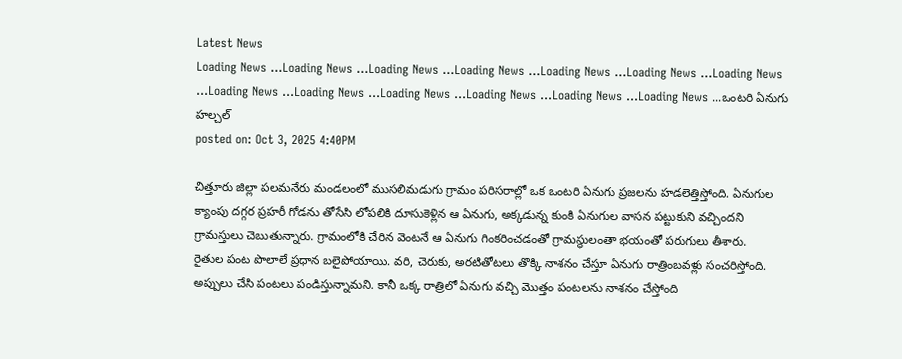Latest News
Loading News ...Loading News ...Loading News ...Loading News ...Loading News ...Loading News ...Loading News ...Loading News ...Loading News ...Loading News ...Loading News ...Loading News ...Loading News ...ఒంటరి ఏనుగు హల్చల్
posted on: Oct 3, 2025 4:40PM

చిత్తూరు జిల్లా పలమనేరు మండలంలో ముసలిమడుగు గ్రామం పరిసరాల్లో ఒక ఒంటరి ఏనుగు ప్రజలను హడలెత్తిస్తోంది. ఏనుగుల క్యాంపు దగ్గర ప్రహరీ గోడను తోసేసి లోపలికి దూసుకెళ్లిన ఆ ఏనుగు, అక్కడున్న కుంకి ఏనుగుల వాసన పట్టుకుని వచ్చిందని గ్రామస్తులు చెబుతున్నారు. గ్రామంలోకి చేరిన వెంటనే ఆ ఏనుగు గింకరించడంతో గ్రామస్థులంతా భయంతో పరుగులు తీశారు.
రైతుల పంట పొలాలే ప్రధాన బలైపోయాయి. వరి, చెరుకు, అరటితోటలు తొక్కి నాశనం చేస్తూ ఏనుగు రాత్రింబవళ్లు సంచరిస్తోంది. అప్పులు చేసి పంటలు పండిస్తున్నామని. కానీ ఒక్క రాత్రిలో ఏనుగు వచ్చి మొత్తం పంటలను నాశనం చేస్తోంది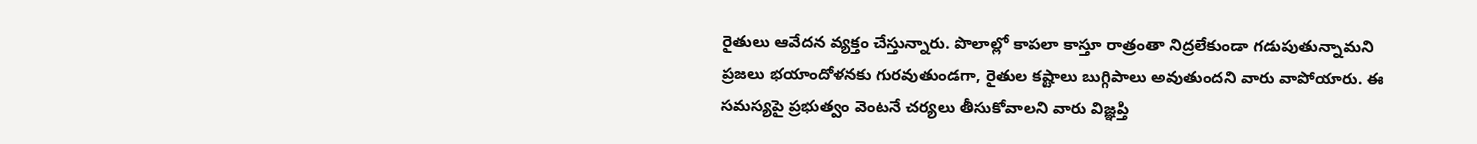రైతులు ఆవేదన వ్యక్తం చేస్తున్నారు. పొలాల్లో కాపలా కాస్తూ రాత్రంతా నిద్రలేకుండా గడుపుతున్నామని ప్రజలు భయాందోళనకు గురవుతుండగా, రైతుల కష్టాలు బుగ్గిపాలు అవుతుందని వారు వాపోయారు. ఈ సమస్యపై ప్రభుత్వం వెంటనే చర్యలు తీసుకోవాలని వారు విజ్ఞప్తి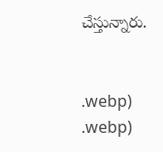చేస్తున్నారు.


.webp)
.webp)